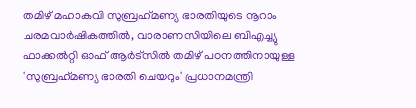തമിഴ് മഹാകവി സുബ്രഹ്‌മണ്യ ഭാരതിയുടെ നൂറാം ചരമവാര്‍ഷികത്തില്‍, വാരാണസിയിലെ ബിഎച്ച്യു ഫാക്കല്‍റ്റി ഓഫ് ആര്‍ട്‌സില്‍ തമിഴ് പഠനത്തിനായുള്ള 'സുബ്രഹ്‌മണ്യ ഭാരതി ചെയറും' പ്രധാനമന്ത്രി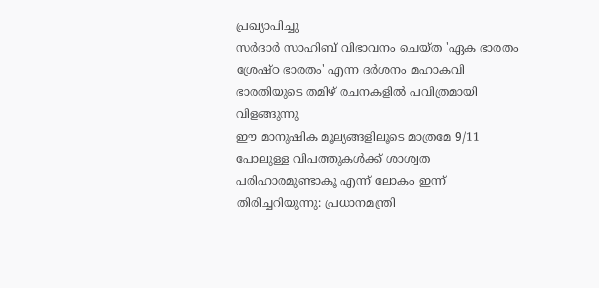പ്രഖ്യാപിച്ചു
സര്‍ദാര്‍ സാഹിബ് വിഭാവനം ചെയ്ത 'ഏക ഭാരതം ശ്രേഷ്ഠ ഭാരതം' എന്ന ദര്‍ശനം മഹാകവി ഭാരതിയുടെ തമിഴ് രചനകളില്‍ പവിത്രമായി വിളങ്ങുന്നു
ഈ മാനുഷിക മൂല്യങ്ങളിലൂടെ മാത്രമേ 9/11 പോലുള്ള വിപത്തുകള്‍ക്ക് ശാശ്വത പരിഹാരമുണ്ടാകൂ എന്ന് ലോകം ഇന്ന് തിരിച്ചറിയുന്നു: പ്രധാനമന്ത്രി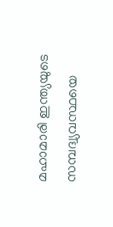മഹാമാരി ഇന്ത്യയുടെ സമ്പദ്വ്യവസ്ഥയെ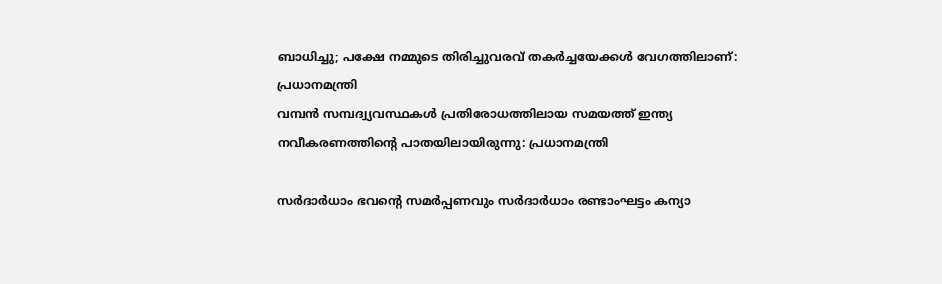ബാധിച്ചു; പക്ഷേ നമ്മുടെ തിരിച്ചുവരവ് തകര്‍ച്ചയേക്കള്‍ വേഗത്തിലാണ്: പ്രധാനമന്ത്രി
വമ്പന്‍ സമ്പദ്വ്യവസ്ഥകള്‍ പ്രതിരോധത്തിലായ സമയത്ത് ഇന്ത്യ നവീകരണത്തിന്റെ പാതയിലായിരുന്നു: പ്രധാനമന്ത്രി

സര്‍ദാര്‍ധാം ഭവന്റെ സമര്‍പ്പണവും സര്‍ദാര്‍ധാം രണ്ടാംഘട്ടം കന്യാ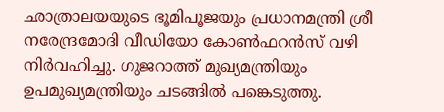ഛാത്രാലയയുടെ ഭൂമിപൂജയും പ്രധാനമന്ത്രി ശ്രീ നരേന്ദ്രമോദി വീഡിയോ കോണ്‍ഫറന്‍സ് വഴി നിര്‍വഹിച്ചു. ഗുജറാത്ത് മുഖ്യമന്ത്രിയും ഉപമുഖ്യമന്ത്രിയും ചടങ്ങില്‍ പങ്കെടുത്തു.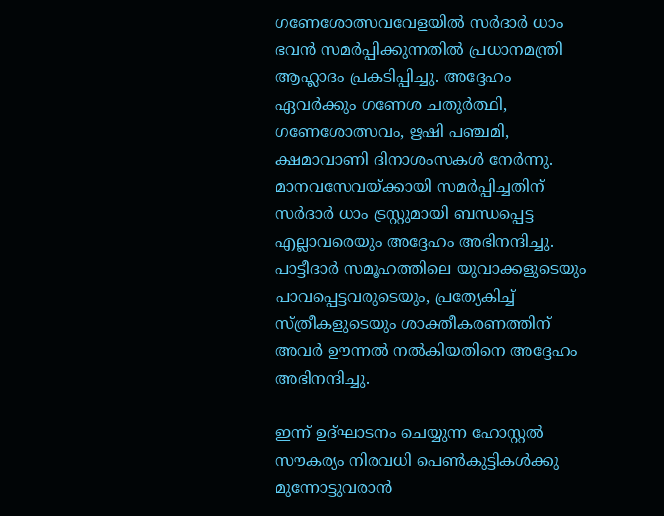ഗണേശോത്സവവേളയില്‍ സര്‍ദാര്‍ ധാം ഭവന്‍ സമര്‍പ്പിക്കുന്നതില്‍ പ്രധാനമന്ത്രി ആഹ്ലാദം പ്രകടിപ്പിച്ചു. അദ്ദേഹം ഏവര്‍ക്കും ഗണേശ ചതുര്‍ത്ഥി, ഗണേശോത്സവം, ഋഷി പഞ്ചമി, ക്ഷമാവാണി ദിനാശംസകള്‍ നേര്‍ന്നു. മാനവസേവയ്ക്കായി സമര്‍പ്പിച്ചതിന് സര്‍ദാര്‍ ധാം ട്രസ്റ്റുമായി ബന്ധപ്പെട്ട എല്ലാവരെയും അദ്ദേഹം അഭിനന്ദിച്ചു. പാട്ടീദാര്‍ സമൂഹത്തിലെ യുവാക്കളുടെയും പാവപ്പെട്ടവരുടെയും, പ്രത്യേകിച്ച് സ്ത്രീകളുടെയും ശാക്തീകരണത്തിന് അവര്‍ ഊന്നല്‍ നല്‍കിയതിനെ അദ്ദേഹം അഭിനന്ദിച്ചു.

ഇന്ന് ഉദ്ഘാടനം ചെയ്യുന്ന ഹോസ്റ്റല്‍ സൗകര്യം നിരവധി പെണ്‍കുട്ടികള്‍ക്കു മുന്നോട്ടുവരാന്‍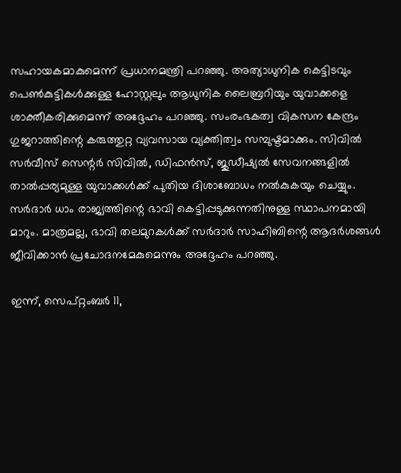സഹായകമാകുമെന്ന് പ്രധാനമന്ത്രി പറഞ്ഞു. അത്യാധുനിക കെട്ടിടവും പെണ്‍കുട്ടികള്‍ക്കുള്ള ഹോസ്റ്റലും ആധുനിക ലൈബ്രറിയും യുവാക്കളെ ശാക്തീകരിക്കുമെന്ന് അദ്ദേഹം പറഞ്ഞു. സംരംഭകത്വ വികസന കേന്ദ്രം ഗുജറാത്തിന്റെ കരുത്തുറ്റ വ്യവസായ വ്യക്തിത്വം സമ്പുഷ്ടമാക്കും. സിവില്‍ സര്‍വീസ് സെന്റര്‍ സിവില്‍, ഡിഫന്‍സ്, ജുഡീഷ്യല്‍ സേവനങ്ങളില്‍ താല്‍പ്പര്യമുള്ള യുവാക്കള്‍ക്ക് പുതിയ ദിശാബോധം നല്‍കുകയും ചെയ്യും. സര്‍ദാര്‍ ധാം രാജ്യത്തിന്റെ ഭാവി കെട്ടിപ്പടുക്കുന്നതിനുള്ള സ്ഥാപനമായി മാറും. മാത്രമല്ല, ഭാവി തലമുറകള്‍ക്ക് സര്‍ദാര്‍ സാഹിബിന്റെ ആദര്‍ശങ്ങള്‍ ജീവിക്കാന്‍ പ്രചോദനമേകുമെന്നും അദ്ദേഹം പറഞ്ഞു.

ഇന്ന്, സെപ്റ്റംബര്‍ 11,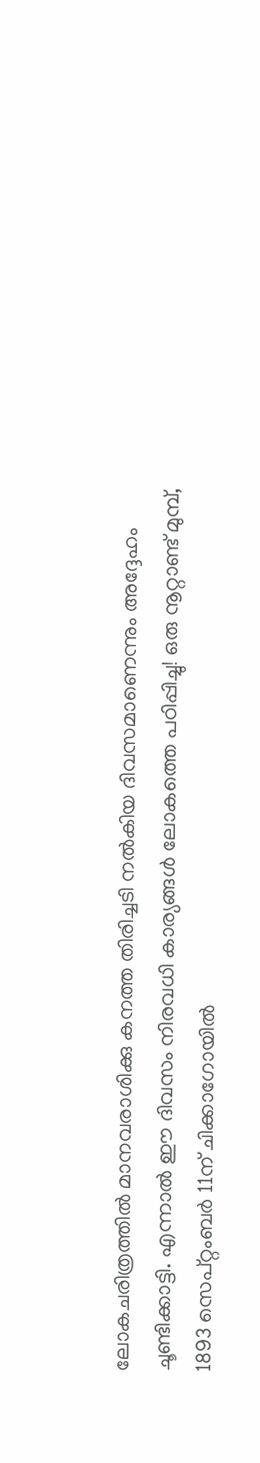ലോകചരിത്രത്തില്‍ മാനവരാശിക്കു കനത്ത തിരിച്ചടി നല്‍കിയ ദിവസമാണെന്നും അദ്ദേഹം ചൂണ്ടിക്കാട്ടി. എന്നാല്‍ ഈ ദിവസം നിരവധി കാര്യങ്ങള്‍ ലോകത്തെ പഠിപ്പിച്ചു! ഒരു നൂറ്റാണ്ട് മുമ്പ്, 1893 സെപ്റ്റംബര്‍ 11ന് ചിക്കാഗോയില്‍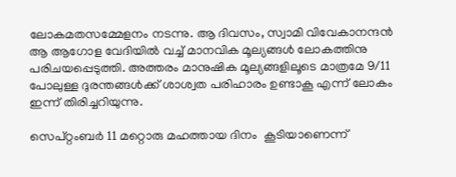ലോകമതസമ്മേളനം നടന്നു. ആ ദിവസം, സ്വാമി വിവേകാനന്ദന്‍ ആ ആഗോള വേദിയില്‍ വച്ച് മാനവിക മൂല്യങ്ങള്‍ ലോകത്തിനു പരിചയപ്പെടുത്തി. അത്തരം മാനുഷിക മൂല്യങ്ങളിലൂടെ മാത്രമേ 9/11 പോലുള്ള ദുരന്തങ്ങള്‍ക്ക് ശാശ്വത പരിഹാരം ഉണ്ടാകൂ എന്ന് ലോകം ഇന്ന് തിരിച്ചറിയുന്നു.

സെപ്റ്റംബര്‍ 11 മറ്റൊരു മഹത്തായ ദിനം  കൂടിയാണെന്ന്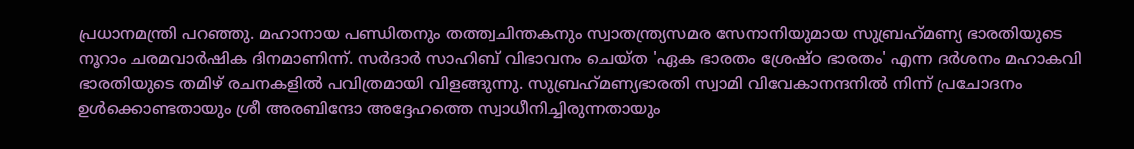പ്രധാനമന്ത്രി പറഞ്ഞു. മഹാനായ പണ്ഡിതനും തത്ത്വചിന്തകനും സ്വാതന്ത്ര്യസമര സേനാനിയുമായ സുബ്രഹ്‌മണ്യ ഭാരതിയുടെ നൂറാം ചരമവാര്‍ഷിക ദിനമാണിന്ന്. സര്‍ദാര്‍ സാഹിബ് വിഭാവനം ചെയ്ത 'ഏക ഭാരതം ശ്രേഷ്ഠ ഭാരതം' എന്ന ദര്‍ശനം മഹാകവി ഭാരതിയുടെ തമിഴ് രചനകളില്‍ പവിത്രമായി വിളങ്ങുന്നു. സുബ്രഹ്‌മണ്യഭാരതി സ്വാമി വിവേകാനന്ദനില്‍ നിന്ന് പ്രചോദനം ഉള്‍ക്കൊണ്ടതായും ശ്രീ അരബിന്ദോ അദ്ദേഹത്തെ സ്വാധീനിച്ചിരുന്നതായും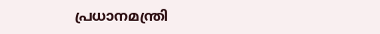പ്രധാനമന്ത്രി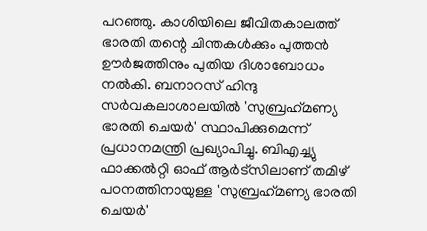പറഞ്ഞു. കാശിയിലെ ജീവിതകാലത്ത് ഭാരതി തന്റെ ചിന്തകള്‍ക്കും പുത്തന്‍ ഊര്‍ജത്തിനും പുതിയ ദിശാബോധം നല്‍കി. ബനാറസ് ഹിന്ദു സര്‍വകലാശാലയില്‍ 'സുബ്രഹ്‌മണ്യ ഭാരതി ചെയര്‍' സ്ഥാപിക്കുമെന്ന് പ്രധാനമന്ത്രി പ്രഖ്യാപിച്ചു. ബിഎച്ച്യു ഫാക്കല്‍റ്റി ഓഫ് ആര്‍ട്‌സിലാണ് തമിഴ് പഠനത്തിനായുള്ള 'സുബ്രഹ്‌മണ്യ ഭാരതി ചെയര്‍'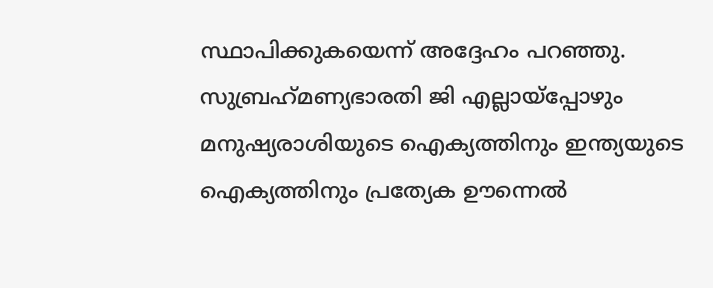സ്ഥാപിക്കുകയെന്ന് അദ്ദേഹം പറഞ്ഞു. സുബ്രഹ്‌മണ്യഭാരതി ജി എല്ലായ്‌പ്പോഴും മനുഷ്യരാശിയുടെ ഐക്യത്തിനും ഇന്ത്യയുടെ ഐക്യത്തിനും പ്രത്യേക ഊന്നെല്‍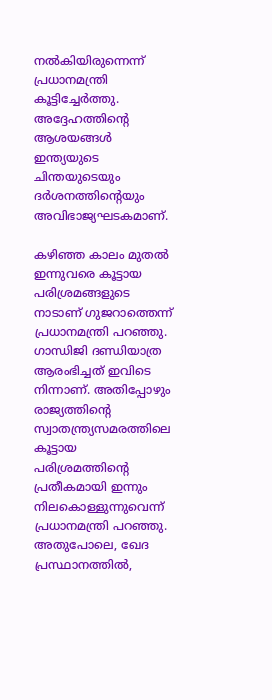നല്‍കിയിരുന്നെന്ന് പ്രധാനമന്ത്രി കൂട്ടിച്ചേര്‍ത്തു. അദ്ദേഹത്തിന്റെ ആശയങ്ങള്‍ ഇന്ത്യയുടെ ചിന്തയുടെയും ദര്‍ശനത്തിന്റെയും അവിഭാജ്യഘടകമാണ്.

കഴിഞ്ഞ കാലം മുതല്‍ ഇന്നുവരെ കൂട്ടായ പരിശ്രമങ്ങളുടെ നാടാണ് ഗുജറാത്തെന്ന് പ്രധാനമന്ത്രി പറഞ്ഞു. ഗാന്ധിജി ദണ്ഡിയാത്ര ആരംഭിച്ചത് ഇവിടെ നിന്നാണ്. അതിപ്പോഴും രാജ്യത്തിന്റെ സ്വാതന്ത്ര്യസമരത്തിലെ കൂട്ടായ പരിശ്രമത്തിന്റെ പ്രതീകമായി ഇന്നും നിലകൊള്ളുന്നുവെന്ന് പ്രധാനമന്ത്രി പറഞ്ഞു. അതുപോലെ, ഖേദ പ്രസ്ഥാനത്തില്‍,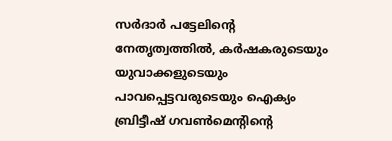സര്‍ദാര്‍ പട്ടേലിന്റെ നേതൃത്വത്തില്‍, കര്‍ഷകരുടെയും യുവാക്കളുടെയും പാവപ്പെട്ടവരുടെയും ഐക്യം ബ്രിട്ടീഷ് ഗവണ്‍മെന്റിന്റെ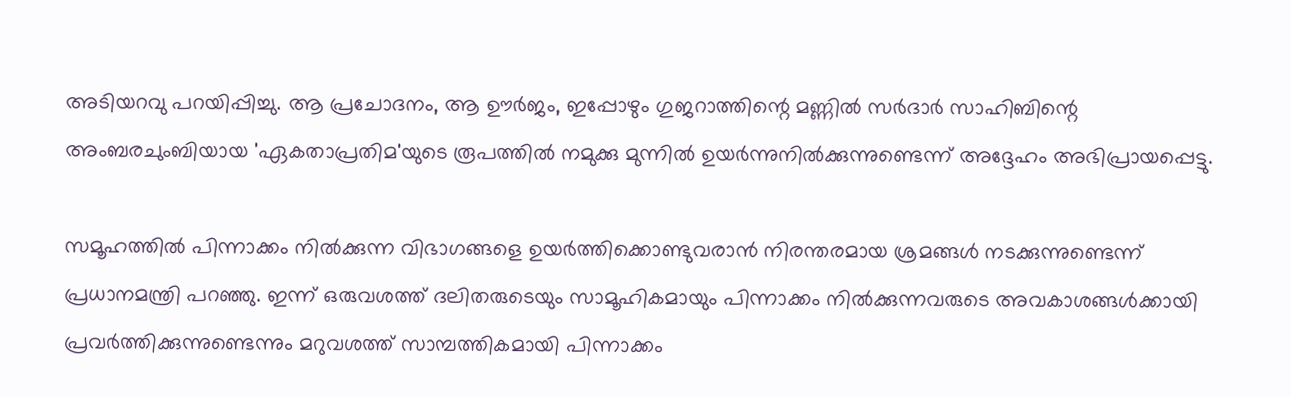അടിയറവു പറയിപ്പിച്ചു. ആ പ്രചോദനം, ആ ഊര്‍ജം, ഇപ്പോഴും ഗുജറാത്തിന്റെ മണ്ണില്‍ സര്‍ദാര്‍ സാഹിബിന്റെ അംബരചുംബിയായ 'ഏകതാപ്രതിമ'യുടെ രൂപത്തില്‍ നമുക്കു മുന്നില്‍ ഉയര്‍ന്നുനില്‍ക്കുന്നുണ്ടെന്ന് അദ്ദേഹം അഭിപ്രായപ്പെട്ടു.

സമൂഹത്തില്‍ പിന്നാക്കം നില്‍ക്കുന്ന വിഭാഗങ്ങളെ ഉയര്‍ത്തിക്കൊണ്ടുവരാന്‍ നിരന്തരമായ ശ്രമങ്ങള്‍ നടക്കുന്നുണ്ടെന്ന് പ്രധാനമന്ത്രി പറഞ്ഞു. ഇന്ന് ഒരുവശത്ത് ദലിതരുടെയും സാമൂഹികമായും പിന്നാക്കം നില്‍ക്കുന്നവരുടെ അവകാശങ്ങള്‍ക്കായി പ്രവര്‍ത്തിക്കുന്നുണ്ടെന്നും മറുവശത്ത് സാമ്പത്തികമായി പിന്നാക്കം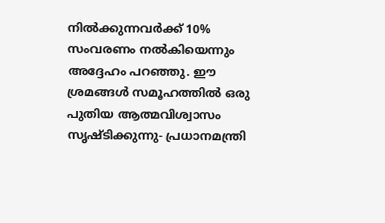നില്‍ക്കുന്നവര്‍ക്ക് 10% സംവരണം നല്‍കിയെന്നും അദ്ദേഹം പറഞ്ഞു. ഈ ശ്രമങ്ങള്‍ സമൂഹത്തില്‍ ഒരു പുതിയ ആത്മവിശ്വാസം സൃഷ്ടിക്കുന്നു- പ്രധാനമന്ത്രി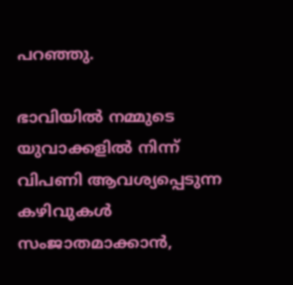പറഞ്ഞു.

ഭാവിയില്‍ നമ്മുടെ യുവാക്കളില്‍ നിന്ന് വിപണി ആവശ്യപ്പെടുന്ന കഴിവുകള്‍ സംജാതമാക്കാന്‍,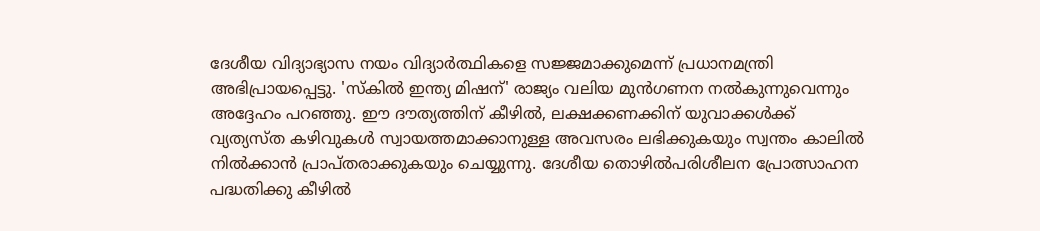ദേശീയ വിദ്യാഭ്യാസ നയം വിദ്യാര്‍ത്ഥികളെ സജ്ജമാക്കുമെന്ന് പ്രധാനമന്ത്രി അഭിപ്രായപ്പെട്ടു. 'സ്‌കില്‍ ഇന്ത്യ മിഷന്' രാജ്യം വലിയ മുന്‍ഗണന നല്‍കുന്നുവെന്നും അദ്ദേഹം പറഞ്ഞു. ഈ ദൗത്യത്തിന് കീഴില്‍, ലക്ഷക്കണക്കിന് യുവാക്കള്‍ക്ക് വ്യത്യസ്ത കഴിവുകള്‍ സ്വായത്തമാക്കാനുള്ള അവസരം ലഭിക്കുകയും സ്വന്തം കാലില്‍ നില്‍ക്കാന്‍ പ്രാപ്തരാക്കുകയും ചെയ്യുന്നു. ദേശീയ തൊഴില്‍പരിശീലന പ്രോത്സാഹന പദ്ധതിക്കു കീഴില്‍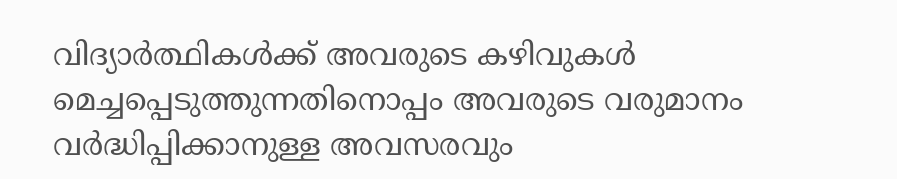വിദ്യാര്‍ത്ഥികള്‍ക്ക് അവരുടെ കഴിവുകള്‍ മെച്ചപ്പെടുത്തുന്നതിനൊപ്പം അവരുടെ വരുമാനം വര്‍ദ്ധിപ്പിക്കാനുള്ള അവസരവും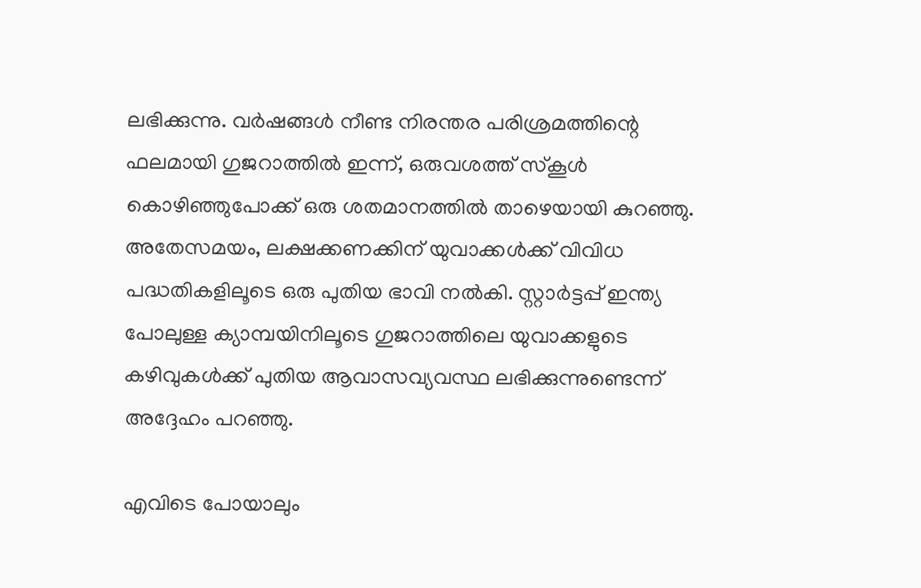ലഭിക്കുന്നു. വര്‍ഷങ്ങള്‍ നീണ്ട നിരന്തര പരിശ്രമത്തിന്റെ ഫലമായി ഗുജറാത്തില്‍ ഇന്ന്, ഒരുവശത്ത് സ്‌കൂള്‍ കൊഴിഞ്ഞുപോക്ക് ഒരു ശതമാനത്തില്‍ താഴെയായി കുറഞ്ഞു. അതേസമയം, ലക്ഷക്കണക്കിന് യുവാക്കള്‍ക്ക് വിവിധ പദ്ധതികളിലൂടെ ഒരു പുതിയ ഭാവി നല്‍കി. സ്റ്റാര്‍ട്ടപ്പ് ഇന്ത്യ പോലുള്ള ക്യാമ്പയിനിലൂടെ ഗുജറാത്തിലെ യുവാക്കളുടെ കഴിവുകള്‍ക്ക് പുതിയ ആവാസവ്യവസ്ഥ ലഭിക്കുന്നുണ്ടെന്ന് അദ്ദേഹം പറഞ്ഞു.

എവിടെ പോയാലും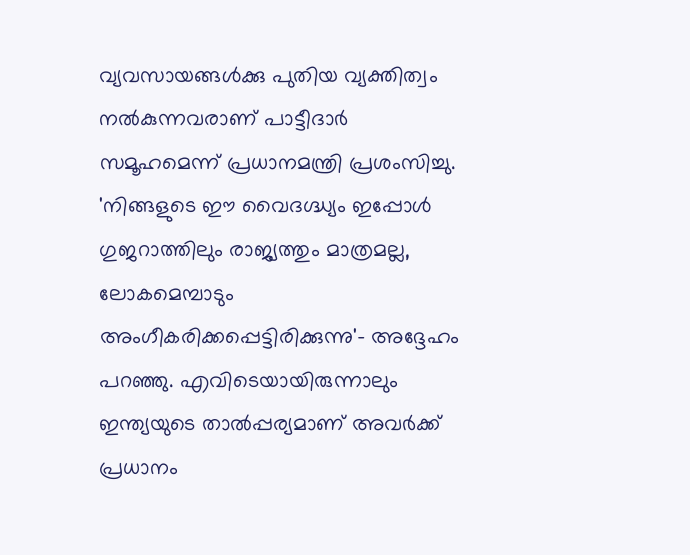വ്യവസായങ്ങള്‍ക്കു പുതിയ വ്യക്തിത്വം നല്‍കുന്നവരാണ് പാട്ടീദാര്‍ സമൂഹമെന്ന് പ്രധാനമന്ത്രി പ്രശംസിച്ചു. 'നിങ്ങളുടെ ഈ വൈദഗ്ദ്ധ്യം ഇപ്പോള്‍ ഗുജറാത്തിലും രാജ്യത്തും മാത്രമല്ല, ലോകമെമ്പാടും അംഗീകരിക്കപ്പെട്ടിരിക്കുന്നു'- അദ്ദേഹം പറഞ്ഞു. എവിടെയായിരുന്നാലും ഇന്ത്യയുടെ താല്‍പ്പര്യമാണ് അവര്‍ക്ക് പ്രധാനം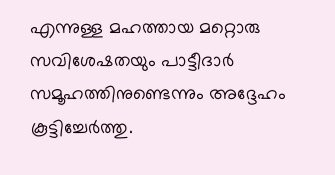എന്നുള്ള മഹത്തായ മറ്റൊരു സവിശേഷതയും പാട്ടീദാര്‍ സമൂഹത്തിനുണ്ടെന്നും അദ്ദേഹം കൂട്ടിച്ചേര്‍ത്തു.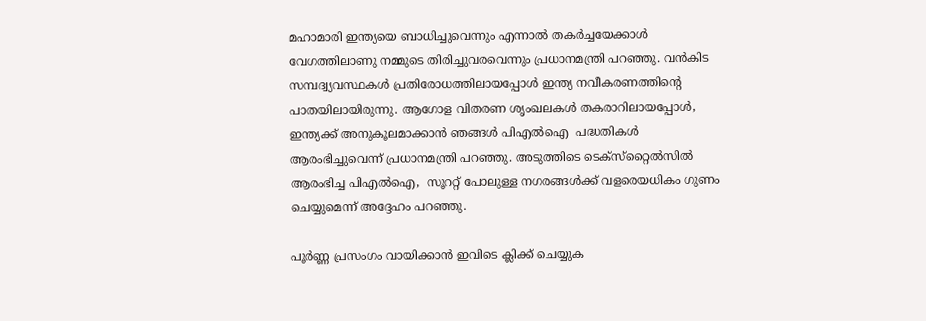മഹാമാരി ഇന്ത്യയെ ബാധിച്ചുവെന്നും എന്നാല്‍ തകര്‍ച്ചയേക്കാള്‍ വേഗത്തിലാണു നമ്മുടെ തിരിച്ചുവരവെന്നും പ്രധാനമന്ത്രി പറഞ്ഞു. വന്‍കിട സമ്പദ്വ്യവസ്ഥകള്‍ പ്രതിരോധത്തിലായപ്പോള്‍ ഇന്ത്യ നവീകരണത്തിന്റെ പാതയിലായിരുന്നു. ആഗോള വിതരണ ശൃംഖലകള്‍ തകരാറിലായപ്പോള്‍, ഇന്ത്യക്ക് അനുകൂലമാക്കാന്‍ ഞങ്ങള്‍ പിഎല്‍ഐ  പദ്ധതികള്‍ ആരംഭിച്ചുവെന്ന് പ്രധാനമന്ത്രി പറഞ്ഞു. അടുത്തിടെ ടെക്‌സ്‌റ്റൈല്‍സില്‍ ആരംഭിച്ച പിഎല്‍ഐ,  സൂററ്റ് പോലുള്ള നഗരങ്ങള്‍ക്ക് വളരെയധികം ഗുണം ചെയ്യുമെന്ന് അദ്ദേഹം പറഞ്ഞു.

പൂർണ്ണ പ്രസംഗം വായിക്കാൻ ഇവിടെ ക്ലിക്ക് ചെയ്യുക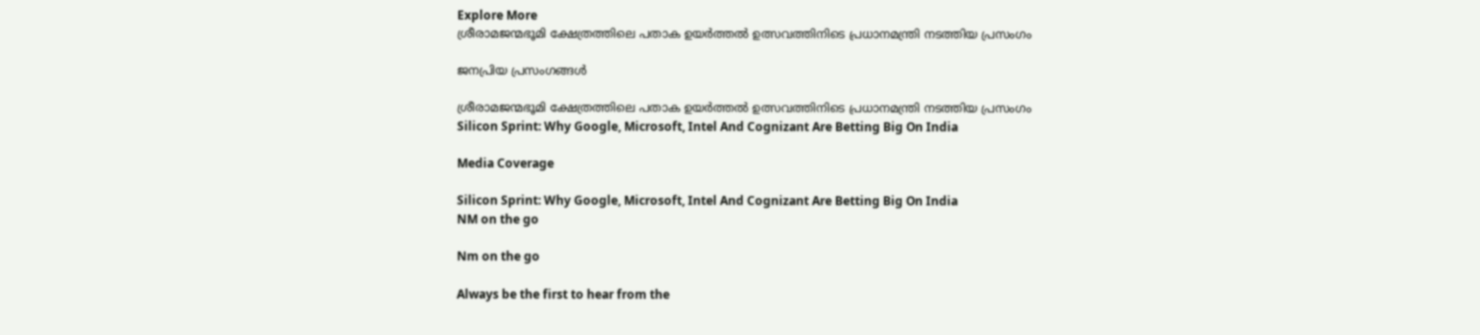Explore More
ശ്രീരാമജന്മഭൂമി ക്ഷേത്രത്തിലെ പതാക ഉയർത്തൽ ഉത്സവത്തിനിടെ പ്രധാനമന്ത്രി നടത്തിയ പ്രസംഗം

ജനപ്രിയ പ്രസംഗങ്ങൾ

ശ്രീരാമജന്മഭൂമി ക്ഷേത്രത്തിലെ പതാക ഉയർത്തൽ ഉത്സവത്തിനിടെ പ്രധാനമന്ത്രി നടത്തിയ പ്രസംഗം
Silicon Sprint: Why Google, Microsoft, Intel And Cognizant Are Betting Big On India

Media Coverage

Silicon Sprint: Why Google, Microsoft, Intel And Cognizant Are Betting Big On India
NM on the go

Nm on the go

Always be the first to hear from the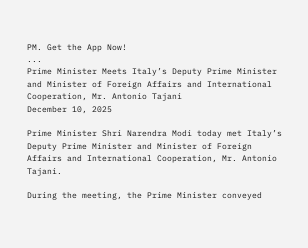PM. Get the App Now!
...
Prime Minister Meets Italy’s Deputy Prime Minister and Minister of Foreign Affairs and International Cooperation, Mr. Antonio Tajani
December 10, 2025

Prime Minister Shri Narendra Modi today met Italy’s Deputy Prime Minister and Minister of Foreign Affairs and International Cooperation, Mr. Antonio Tajani.

During the meeting, the Prime Minister conveyed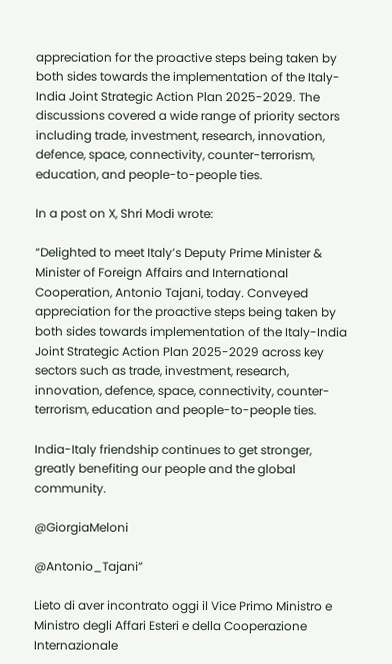appreciation for the proactive steps being taken by both sides towards the implementation of the Italy-India Joint Strategic Action Plan 2025-2029. The discussions covered a wide range of priority sectors including trade, investment, research, innovation, defence, space, connectivity, counter-terrorism, education, and people-to-people ties.

In a post on X, Shri Modi wrote:

“Delighted to meet Italy’s Deputy Prime Minister & Minister of Foreign Affairs and International Cooperation, Antonio Tajani, today. Conveyed appreciation for the proactive steps being taken by both sides towards implementation of the Italy-India Joint Strategic Action Plan 2025-2029 across key sectors such as trade, investment, research, innovation, defence, space, connectivity, counter-terrorism, education and people-to-people ties.

India-Italy friendship continues to get stronger, greatly benefiting our people and the global community.

@GiorgiaMeloni

@Antonio_Tajani”

Lieto di aver incontrato oggi il Vice Primo Ministro e Ministro degli Affari Esteri e della Cooperazione Internazionale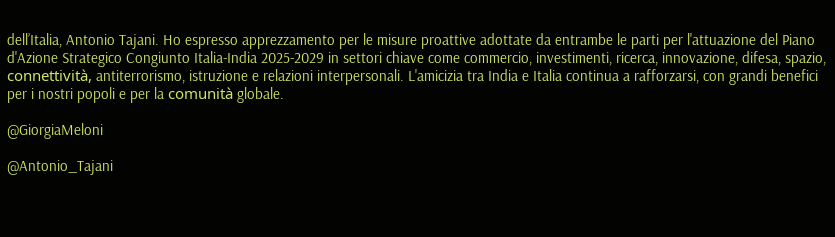dell’Italia, Antonio Tajani. Ho espresso apprezzamento per le misure proattive adottate da entrambe le parti per l'attuazione del Piano d'Azione Strategico Congiunto Italia-India 2025-2029 in settori chiave come commercio, investimenti, ricerca, innovazione, difesa, spazio, connettività, antiterrorismo, istruzione e relazioni interpersonali. L'amicizia tra India e Italia continua a rafforzarsi, con grandi benefici per i nostri popoli e per la comunità globale.

@GiorgiaMeloni

@Antonio_Tajani